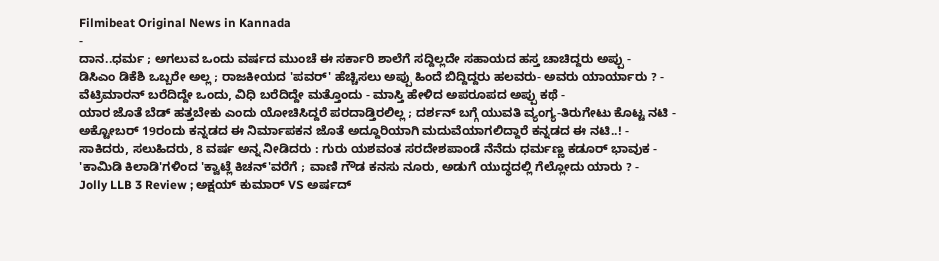Filmibeat Original News in Kannada
-
ದಾನ..ಧರ್ಮ ; ಅಗಲುವ ಒಂದು ವರ್ಷದ ಮುಂಚೆ ಈ ಸರ್ಕಾರಿ ಶಾಲೆಗೆ ಸದ್ದಿಲ್ಲದೇ ಸಹಾಯದ ಹಸ್ತ ಚಾಚಿದ್ದರು ಅಪ್ಪು -
ಡಿಸಿಎಂ ಡಿಕೆಶಿ ಒಬ್ಬರೇ ಅಲ್ಲ ; ರಾಜಕೀಯದ 'ಪವರ್' ಹೆಚ್ಚಿಸಲು ಅಪ್ಪು ಹಿಂದೆ ಬಿದ್ದಿದ್ದರು ಹಲವರು- ಅವರು ಯಾರ್ಯಾರು ? -
ವೆಟ್ರಿಮಾರನ್ ಬರೆದಿದ್ದೇ ಒಂದು, ವಿಧಿ ಬರೆದಿದ್ದೇ ಮತ್ತೊಂದು - ಮಾಸ್ತಿ ಹೇಳಿದ ಅಪರೂಪದ ಅಪ್ಪು ಕಥೆ -
ಯಾರ ಜೊತೆ ಬೆಡ್ ಹತ್ತಬೇಕು ಎಂದು ಯೋಚಿಸಿದ್ದರೆ ಪರದಾಡ್ತಿರಲಿಲ್ಲ ; ದರ್ಶನ್ ಬಗ್ಗೆ ಯುವತಿ ವ್ಯಂಗ್ಯ-ತಿರುಗೇಟು ಕೊಟ್ಟ ನಟಿ -
ಅಕ್ಟೋಬರ್ 19ರಂದು ಕನ್ನಡದ ಈ ನಿರ್ಮಾಪಕನ ಜೊತೆ ಅದ್ದೂರಿಯಾಗಿ ಮದುವೆಯಾಗಲಿದ್ದಾರೆ ಕನ್ನಡದ ಈ ನಟಿ..! -
ಸಾಕಿದರು, ಸಲುಹಿದರು, 8 ವರ್ಷ ಅನ್ನ ನೀಡಿದರು : ಗುರು ಯಶವಂತ ಸರದೇಶಪಾಂಡೆ ನೆನೆದು ಧರ್ಮಣ್ಣ ಕಡೂರ್ ಭಾವುಕ -
'ಕಾಮಿಡಿ ಕಿಲಾಡಿ'ಗಳಿಂದ 'ಕ್ವಾಟ್ಲೆ ಕಿಚನ್'ವರೆಗೆ ; ವಾಣಿ ಗೌಡ ಕನಸು ನೂರು, ಅಡುಗೆ ಯುದ್ಧದಲ್ಲಿ ಗೆಲ್ಲೋದು ಯಾರು ? -
Jolly LLB 3 Review ; ಅಕ್ಷಯ್ ಕುಮಾರ್ VS ಅರ್ಷದ್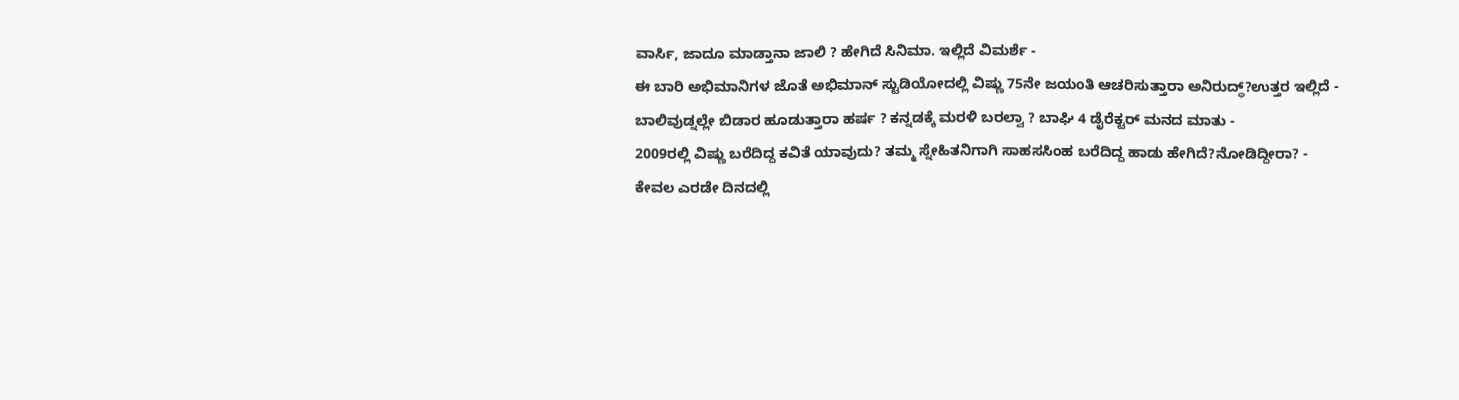ವಾರ್ಸಿ, ಜಾದೂ ಮಾಡ್ತಾನಾ ಜಾಲಿ ? ಹೇಗಿದೆ ಸಿನಿಮಾ. ಇಲ್ಲಿದೆ ವಿಮರ್ಶೆ -
ಈ ಬಾರಿ ಅಭಿಮಾನಿಗಳ ಜೊತೆ ಅಭಿಮಾನ್ ಸ್ಟುಡಿಯೋದಲ್ಲಿ ವಿಷ್ಣು 75ನೇ ಜಯಂತಿ ಆಚರಿಸುತ್ತಾರಾ ಅನಿರುದ್ಧ್?ಉತ್ತರ ಇಲ್ಲಿದೆ -
ಬಾಲಿವುಡ್ನಲ್ಲೇ ಬಿಡಾರ ಹೂಡುತ್ತಾರಾ ಹರ್ಷ ? ಕನ್ನಡಕ್ಕೆ ಮರಳಿ ಬರಲ್ವಾ ? ಬಾಘಿ 4 ಡೈರೆಕ್ಟರ್ ಮನದ ಮಾತು -
2009ರಲ್ಲಿ ವಿಷ್ಣು ಬರೆದಿದ್ದ ಕವಿತೆ ಯಾವುದು? ತಮ್ಮ ಸ್ನೇಹಿತನಿಗಾಗಿ ಸಾಹಸಸಿಂಹ ಬರೆದಿದ್ದ ಹಾಡು ಹೇಗಿದೆ?ನೋಡಿದ್ದೀರಾ? -
ಕೇವಲ ಎರಡೇ ದಿನದಲ್ಲಿ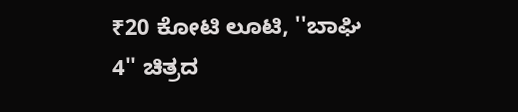₹20 ಕೋಟಿ ಲೂಟಿ, ''ಬಾಘಿ 4'' ಚಿತ್ರದ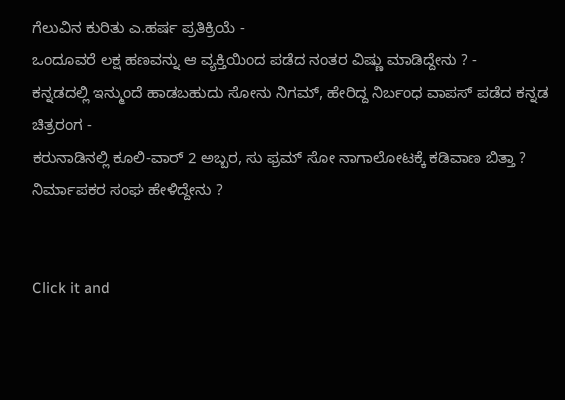ಗೆಲುವಿನ ಕುರಿತು ಎ.ಹರ್ಷ ಪ್ರತಿಕ್ರಿಯೆ -
ಒಂದೂವರೆ ಲಕ್ಷ ಹಣವನ್ನು ಆ ವ್ಯಕ್ತಿಯಿಂದ ಪಡೆದ ನಂತರ ವಿಷ್ಣು ಮಾಡಿದ್ದೇನು ? -
ಕನ್ನಡದಲ್ಲಿ ಇನ್ಮುಂದೆ ಹಾಡಬಹುದು ಸೋನು ನಿಗಮ್, ಹೇರಿದ್ದ ನಿರ್ಬಂಧ ವಾಪಸ್ ಪಡೆದ ಕನ್ನಡ ಚಿತ್ರರಂಗ -
ಕರುನಾಡಿನಲ್ಲಿ ಕೂಲಿ-ವಾರ್ 2 ಅಬ್ಬರ, ಸು ಫ್ರಮ್ ಸೋ ನಾಗಾಲೋಟಕ್ಕೆ ಕಡಿವಾಣ ಬಿತ್ತಾ ? ನಿರ್ಮಾಪಕರ ಸಂಘ ಹೇಳಿದ್ದೇನು ?


Click it and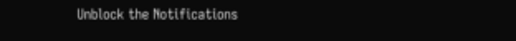Unblock the Notifications